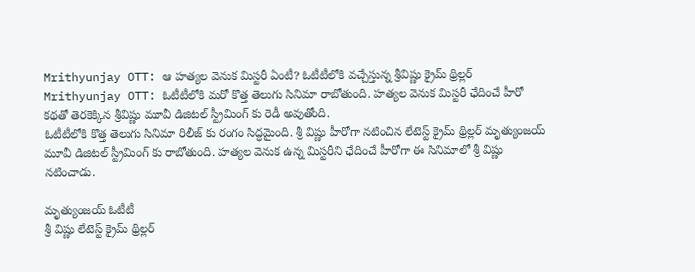Mrithyunjay OTT: ఆ హత్యల వెనుక మిస్టరీ ఏంటీ? ఓటీటీలోకి వచ్చేస్తున్న శ్రీవిష్ణు క్రైమ్ థ్రిల్లర్
Mrithyunjay OTT: ఓటీటీలోకి మరో కొత్త తెలుగు సినిమా రాబోతుంది. హత్యల వెనుక మిస్టరీ ఛేదించే హీరో కథతో తెరకెక్కిన శ్రీవిష్ణు మూవీ డిజిటల్ స్ట్రీమింగ్ కు రెడీ అవుతోంది.
ఓటీటీలోకి కొత్త తెలుగు సినిమా రిలీజ్ కు రంగం సిద్ధమైంది. శ్రీ విష్ణు హీరోగా నటించిన లేటెస్ట్ క్రైమ్ థ్రిల్లర్ మృత్యుంజయ్ మూవీ డిజిటల్ స్ట్రీమింగ్ కు రాబోతుంది. హత్యల వెనుక ఉన్న మిస్టరీని ఛేదించే హీరోగా ఈ సినిమాలో శ్రీ విష్ణు నటించాడు.

మృత్యుంజయ్ ఓటీటీ
శ్రీ విష్ణు లేటెస్ట్ క్రైమ్ థ్రిల్లర్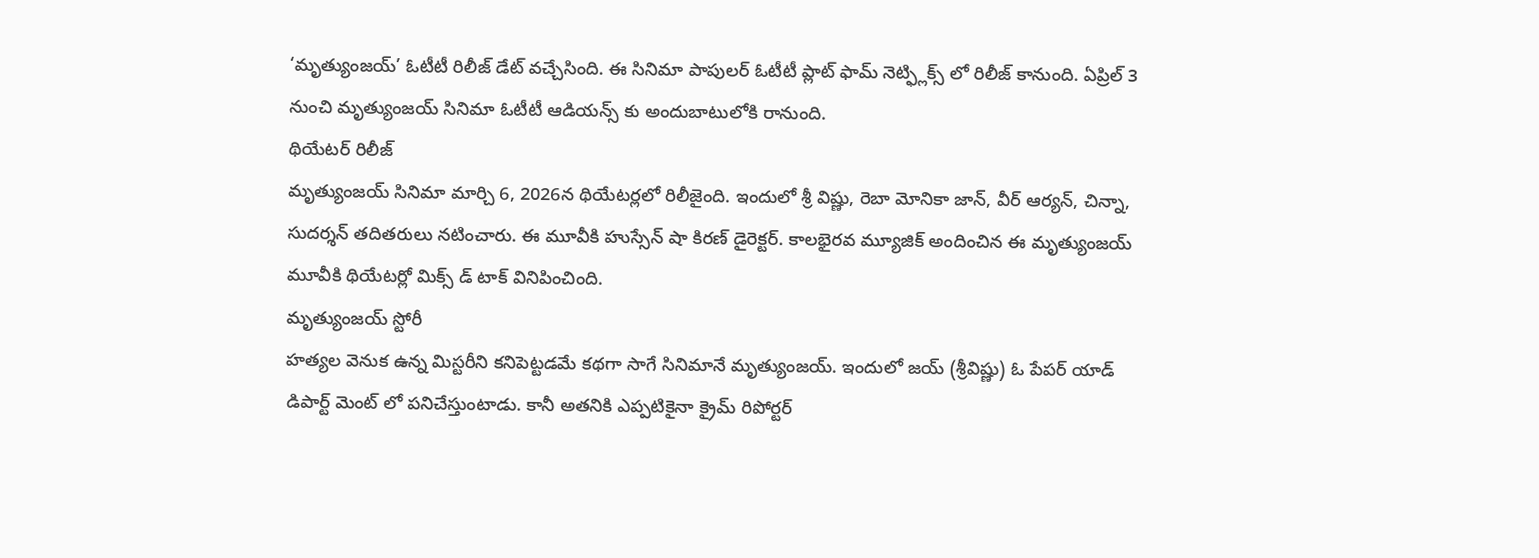‘మృత్యుంజయ్’ ఓటీటీ రిలీజ్ డేట్ వచ్చేసింది. ఈ సినిమా పాపులర్ ఓటీటీ ప్లాట్ ఫామ్ నెట్ఫ్లిక్స్ లో రిలీజ్ కానుంది. ఏప్రిల్ 3 నుంచి మృత్యుంజయ్ సినిమా ఓటీటీ ఆడియన్స్ కు అందుబాటులోకి రానుంది.
థియేటర్ రిలీజ్
మృత్యుంజయ్ సినిమా మార్చి 6, 2026న థియేటర్లలో రిలీజైంది. ఇందులో శ్రీ విష్ణు, రెబా మోనికా జాన్, వీర్ ఆర్యన్, చిన్నా, సుదర్శన్ తదితరులు నటించారు. ఈ మూవీకి హుస్సేన్ షా కిరణ్ డైరెక్టర్. కాలభైరవ మ్యూజిక్ అందించిన ఈ మృత్యుంజయ్ మూవీకి థియేటర్లో మిక్స్ డ్ టాక్ వినిపించింది.
మృత్యుంజయ్ స్టోరీ
హత్యల వెనుక ఉన్న మిస్టరీని కనిపెట్టడమే కథగా సాగే సినిమానే మృత్యుంజయ్. ఇందులో జయ్ (శ్రీవిష్ణు) ఓ పేపర్ యాడ్ డిపార్ట్ మెంట్ లో పనిచేస్తుంటాడు. కానీ అతనికి ఎప్పటికైనా క్రైమ్ రిపోర్టర్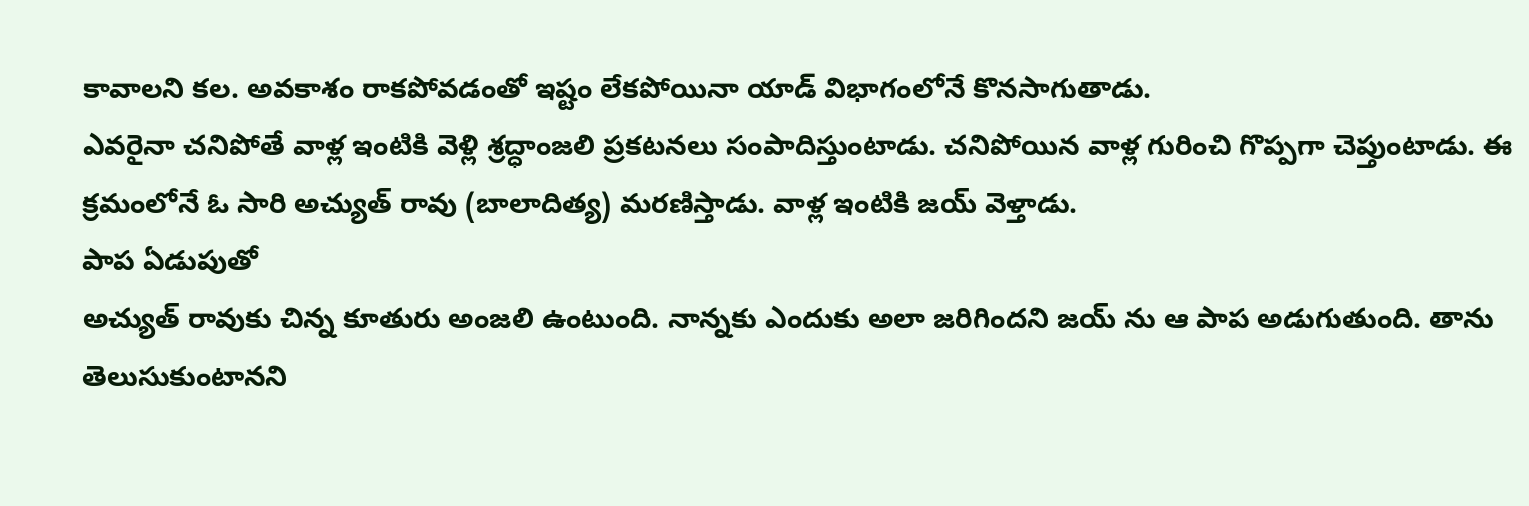కావాలని కల. అవకాశం రాకపోవడంతో ఇష్టం లేకపోయినా యాడ్ విభాగంలోనే కొనసాగుతాడు.
ఎవరైనా చనిపోతే వాళ్ల ఇంటికి వెళ్లి శ్రద్ధాంజలి ప్రకటనలు సంపాదిస్తుంటాడు. చనిపోయిన వాళ్ల గురించి గొప్పగా చెప్తుంటాడు. ఈ క్రమంలోనే ఓ సారి అచ్యుత్ రావు (బాలాదిత్య) మరణిస్తాడు. వాళ్ల ఇంటికి జయ్ వెళ్తాడు.
పాప ఏడుపుతో
అచ్యుత్ రావుకు చిన్న కూతురు అంజలి ఉంటుంది. నాన్నకు ఎందుకు అలా జరిగిందని జయ్ ను ఆ పాప అడుగుతుంది. తాను తెలుసుకుంటానని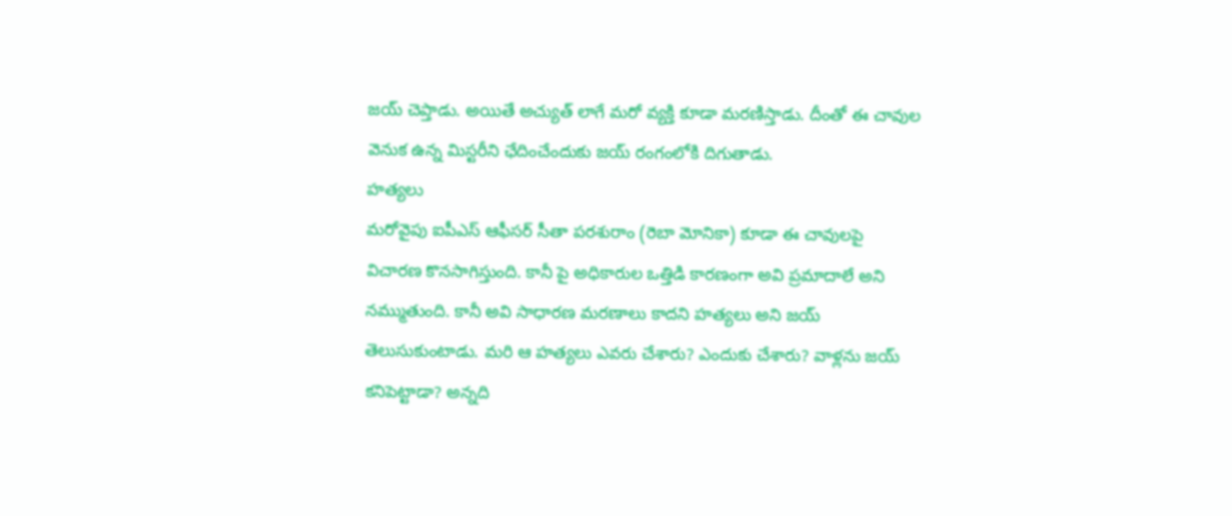జయ్ చెప్తాడు. అయితే అచ్యుత్ లాగే మరో వ్యక్తి కూడా మరణిస్తాడు. దీంతో ఈ చావుల వెనుక ఉన్న మిస్టరీని ఛేదించేందుకు జయ్ రంగంలోకి దిగుతాడు.
హత్యలు
మరోవైపు ఐపీఎస్ ఆఫీసర్ సీతా పరశురాం (రెబా మోనికా) కూడా ఈ చావులపై విచారణ కొనసాగిస్తుంది. కానీ పై అధికారుల ఒత్తిడి కారణంగా అవి ప్రమాదాలే అని నమ్ముతుంది. కానీ అవి సాధారణ మరణాలు కాదని హత్యలు అని జయ్ తెలుసుకుంటాడు. మరి ఆ హత్యలు ఎవరు చేశారు? ఎందుకు చేశారు? వాళ్లను జయ్ కనిపెట్టాడా? అన్నది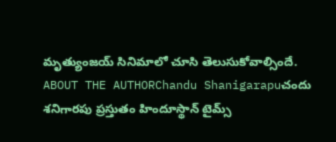మృత్యుంజయ్ సినిమాలో చూసి తెలుసుకోవాల్సిందే.
ABOUT THE AUTHORChandu Shanigarapuచందు శనిగారపు ప్రస్తుతం హిందూస్థాన్ టైమ్స్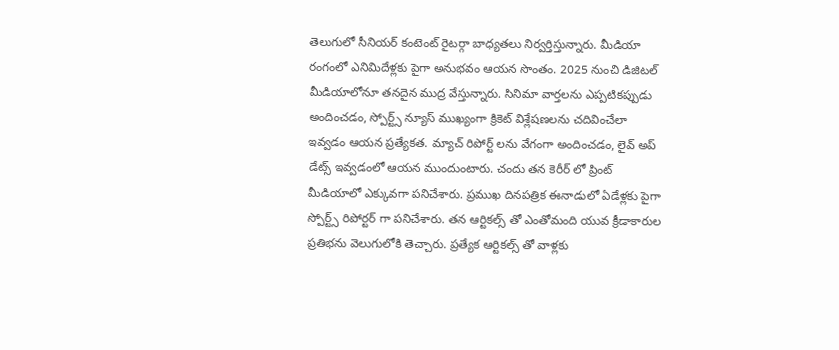తెలుగులో సీనియర్ కంటెంట్ రైటర్గా బాధ్యతలు నిర్వర్తిస్తున్నారు. మీడియా రంగంలో ఎనిమిదేళ్లకు పైగా అనుభవం ఆయన సొంతం. 2025 నుంచి డిజిటల్ మీడియాలోనూ తనదైన ముద్ర వేస్తున్నారు. సినిమా వార్తలను ఎప్పటికప్పుడు అందించడం, స్పోర్ట్స్ న్యూస్ ముఖ్యంగా క్రికెట్ విశ్లేషణలను చదివించేలా ఇవ్వడం ఆయన ప్రత్యేకత. మ్యాచ్ రిపోర్ట్ లను వేగంగా అందించడం, లైవ్ అప్ డేట్స్ ఇవ్వడంలో ఆయన ముందుంటారు. చందు తన కెరీర్ లో ప్రింట్ మీడియాలో ఎక్కువగా పనిచేశారు. ప్రముఖ దినపత్రిక ఈనాడులో ఏడేళ్లకు పైగా స్పోర్ట్స్ రిపోర్టర్ గా పనిచేశారు. తన ఆర్టికల్స్ తో ఎంతోమంది యువ క్రీడాకారుల ప్రతిభను వెలుగులోకి తెచ్చారు. ప్రత్యేక ఆర్టికల్స్ తో వాళ్లకు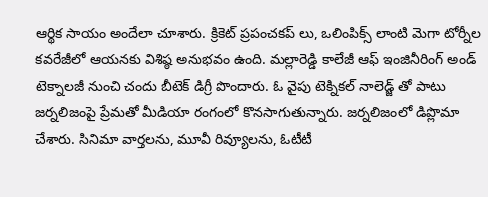ఆర్థిక సాయం అందేలా చూశారు. క్రికెట్ ప్రపంచకప్ లు, ఒలింపిక్స్ లాంటి మెగా టోర్నీల కవరేజీలో ఆయనకు విశిష్ఠ అనుభవం ఉంది. మల్లారెడ్డి కాలేజీ ఆఫ్ ఇంజినీరింగ్ అండ్ టెక్నాలజీ నుంచి చందు బీటెక్ డిగ్రీ పొందారు. ఓ వైపు టెక్నికల్ నాలెడ్జ్ తో పాటు జర్నలిజంపై ప్రేమతో మీడియా రంగంలో కొనసాగుతున్నారు. జర్నలిజంలో డిప్లొమా చేశారు. సినిమా వార్తలను, మూవీ రివ్యూలను, ఓటీటీ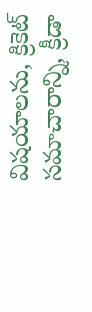విషయాలను, క్రికెట్ సమాచారాన్ని, క్రీడా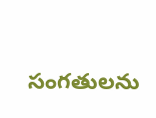సంగతులను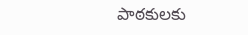పాఠకులకు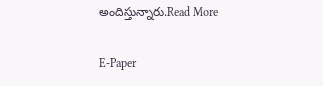అందిస్తున్నారు.Read More

E-Paper